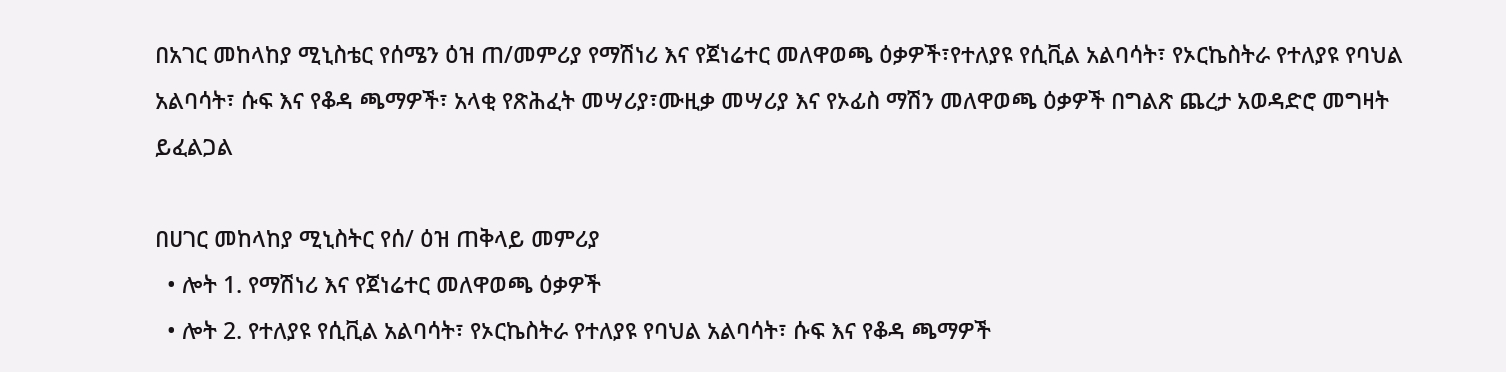በአገር መከላከያ ሚኒስቴር የሰሜን ዕዝ ጠ/መምሪያ የማሽነሪ እና የጀነሬተር መለዋወጫ ዕቃዎች፣የተለያዩ የሲቪል አልባሳት፣ የኦርኬስትራ የተለያዩ የባህል አልባሳት፣ ሱፍ እና የቆዳ ጫማዎች፣ አላቂ የጽሕፈት መሣሪያ፣ሙዚቃ መሣሪያ እና የኦፊስ ማሽን መለዋወጫ ዕቃዎች በግልጽ ጨረታ አወዳድሮ መግዛት ይፈልጋል

በሀገር መከላከያ ሚኒስትር የሰ/ ዕዝ ጠቅላይ መምሪያ
  • ሎት 1. የማሽነሪ እና የጀነሬተር መለዋወጫ ዕቃዎች
  • ሎት 2. የተለያዩ የሲቪል አልባሳት፣ የኦርኬስትራ የተለያዩ የባህል አልባሳት፣ ሱፍ እና የቆዳ ጫማዎች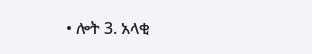• ሎት 3. አላቂ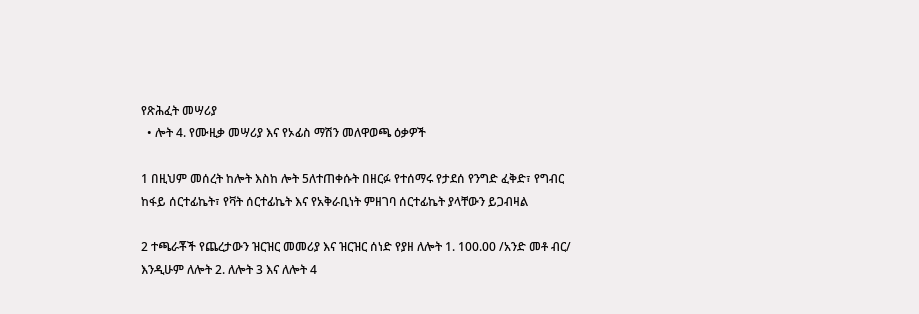የጽሕፈት መሣሪያ
  • ሎት 4. የሙዚቃ መሣሪያ እና የኦፊስ ማሽን መለዋወጫ ዕቃዎች

1 በዚህም መሰረት ከሎት እስከ ሎት 5ለተጠቀሱት በዘርፉ የተሰማሩ የታደሰ የንግድ ፈቅድ፣ የግብር ከፋይ ሰርተፊኬት፣ የቫት ሰርተፊኬት እና የአቅራቢነት ምዘገባ ሰርተፊኬት ያላቸውን ይጋብዛል

2 ተጫራቾች የጨረታውን ዝርዝር መመሪያ እና ዝርዝር ሰነድ የያዘ ለሎት 1. 100.00 /አንድ መቶ ብር/ እንዲሁም ለሎት 2. ለሎት 3 እና ለሎት 4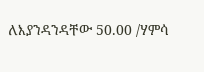ለእያንዳንዳቸው 50.00 /ሃምሳ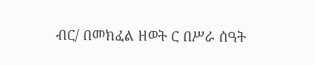ብር/ በመክፈል ዘወት ር በሥራ ሰዓት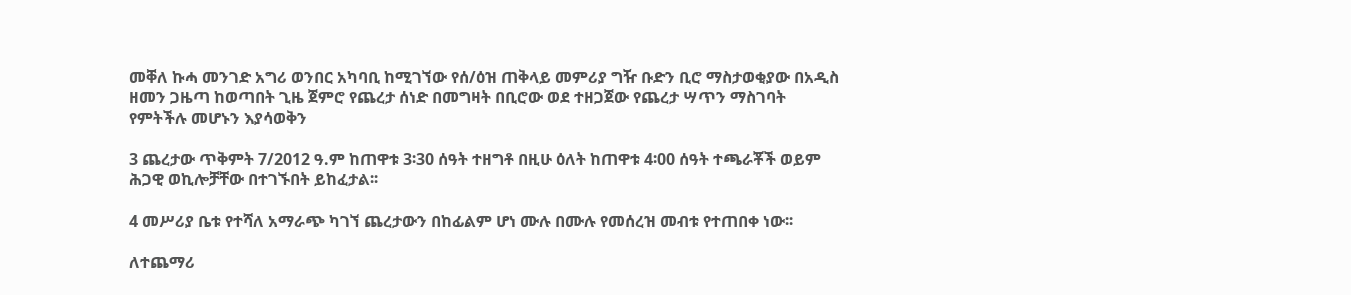መቐለ ኩሓ መንገድ አግሪ ወንበር አካባቢ ከሚገኘው የሰ/ዕዝ ጠቅላይ መምሪያ ግዥ ቡድን ቢሮ ማስታወቂያው በአዲስ ዘመን ጋዜጣ ከወጣበት ጊዜ ጀምሮ የጨረታ ሰነድ በመግዛት በቢሮው ወደ ተዘጋጀው የጨረታ ሣጥን ማስገባት የምትችሉ መሆኑን እያሳወቅን

3 ጨረታው ጥቅምት 7/2012 ዓ.ም ከጠዋቱ 3፡30 ሰዓት ተዘግቶ በዚሁ ዕለት ከጠዋቱ 4፡00 ሰዓት ተጫራቾች ወይም ሕጋዊ ወኪሎቻቸው በተገኙበት ይከፈታል፡፡

4 መሥሪያ ቤቱ የተሻለ አማራጭ ካገኘ ጨረታውን በከፊልም ሆነ ሙሉ በሙሉ የመሰረዝ መብቱ የተጠበቀ ነው፡፡

ለተጨማሪ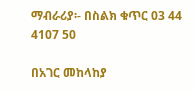ማብራሪያ፡- በስልክ ቁጥር 03 44 4107 50

በአገር መከላከያ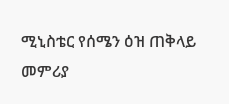ሚኒስቴር የሰሜን ዕዝ ጠቅላይ መምሪያ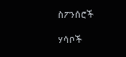ስፖንሰሮች

ሃሳቦች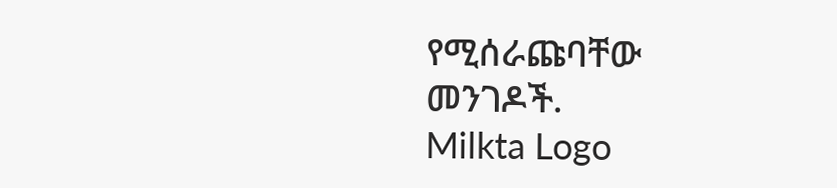የሚሰራጩባቸው መንገዶች.
Milkta Logo